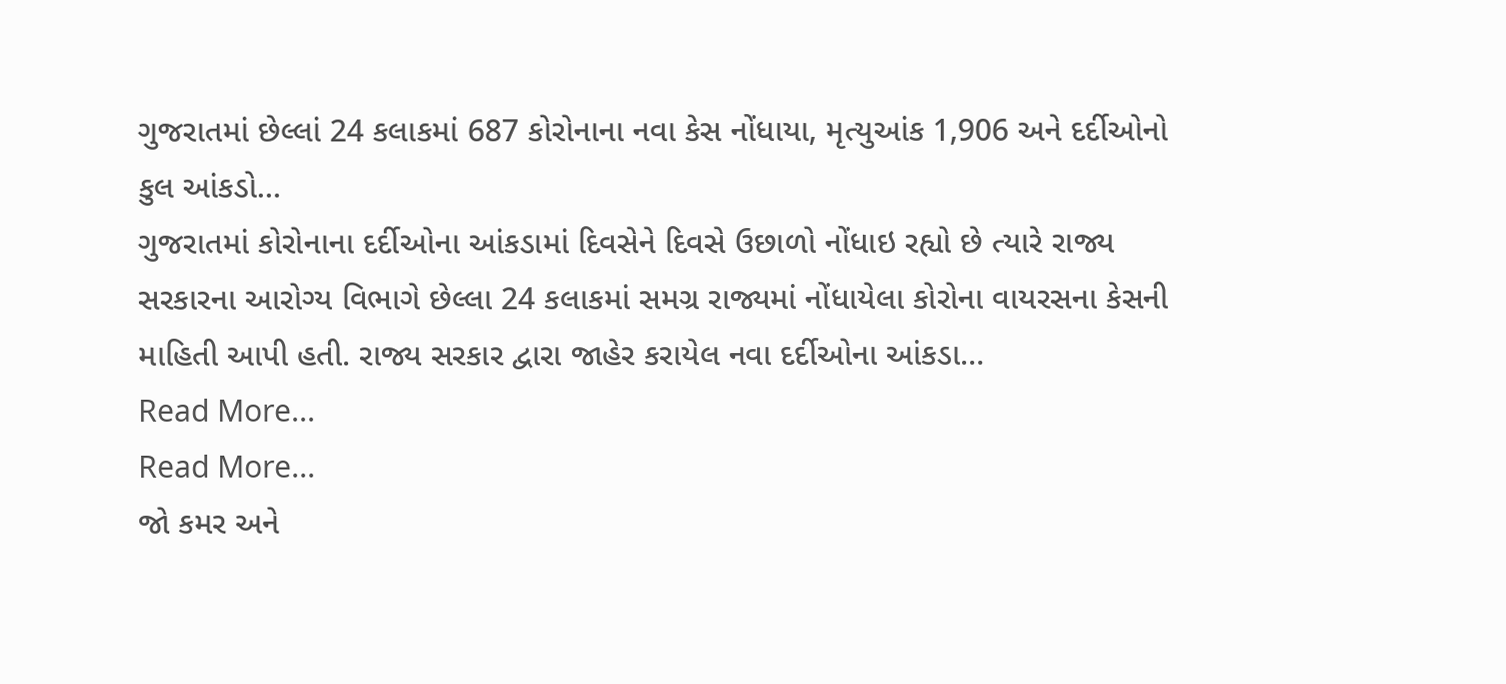ગુજરાતમાં છેલ્લાં 24 કલાકમાં 687 કોરોનાના નવા કેસ નોંધાયા, મૃત્યુઆંક 1,906 અને દર્દીઓનો કુલ આંકડો…
ગુજરાતમાં કોરોનાના દર્દીઓના આંકડામાં દિવસેને દિવસે ઉછાળો નોંધાઇ રહ્યો છે ત્યારે રાજ્ય સરકારના આરોગ્ય વિભાગે છેલ્લા 24 કલાકમાં સમગ્ર રાજ્યમાં નોંધાયેલા કોરોના વાયરસના કેસની માહિતી આપી હતી. રાજ્ય સરકાર દ્વારા જાહેર કરાયેલ નવા દર્દીઓના આંકડા…
Read More...
Read More...
જો કમર અને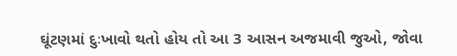ઘૂંટણમાં દુઃખાવો થતો હોય તો આ 3 આસન અજમાવી જુઓ, જોવા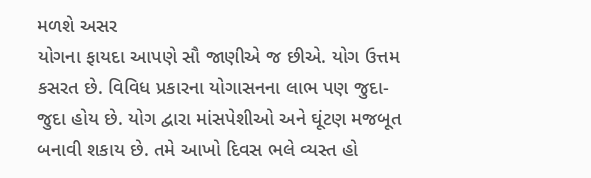મળશે અસર
યોગના ફાયદા આપણે સૌ જાણીએ જ છીએ. યોગ ઉત્તમ કસરત છે. વિવિધ પ્રકારના યોગાસનના લાભ પણ જુદા-જુદા હોય છે. યોગ દ્વારા માંસપેશીઓ અને ઘૂંટણ મજબૂત બનાવી શકાય છે. તમે આખો દિવસ ભલે વ્યસ્ત હો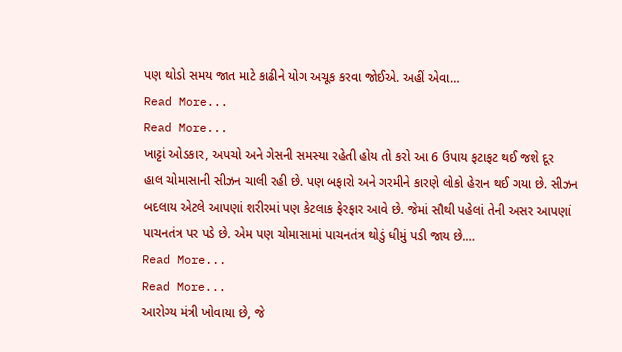પણ થોડો સમય જાત માટે કાઢીને યોગ અચૂક કરવા જોઈએ. અહીં એવા…
Read More...
Read More...
ખાટ્ટાં ઓડકાર, અપચો અને ગેસની સમસ્યા રહેતી હોય તો કરો આ 6 ઉપાય ફટાફટ થઈ જશે દૂર
હાલ ચોમાસાની સીઝન ચાલી રહી છે. પણ બફારો અને ગરમીને કારણે લોકો હેરાન થઈ ગયા છે. સીઝન બદલાય એટલે આપણાં શરીરમાં પણ કેટલાક ફેરફાર આવે છે. જેમાં સૌથી પહેલાં તેની અસર આપણાં પાચનતંત્ર પર પડે છે. એમ પણ ચોમાસામાં પાચનતંત્ર થોડું ધીમું પડી જાય છે.…
Read More...
Read More...
આરોગ્ય મંત્રી ખોવાયા છે, જે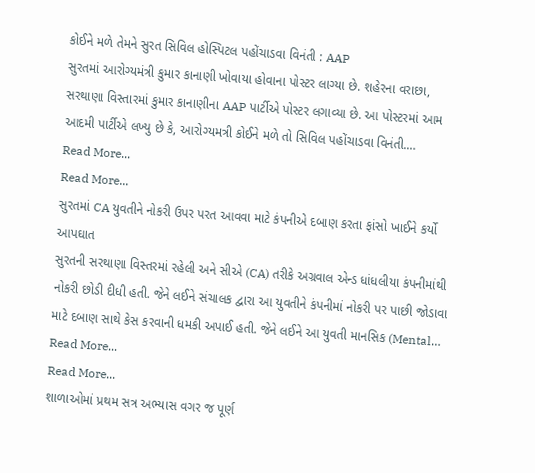કોઈને મળે તેમને સુરત સિવિલ હોસ્પિટલ પહોંચાડવા વિનંતી : AAP
સુરતમાં આરોગ્યમંત્રી કુમાર કાનાણી ખોવાયા હોવાના પોસ્ટર લાગ્યા છે. શહેરના વરાછા, સરથાણા વિસ્તારમાં કુમાર કાનાણીના AAP પાર્ટીએ પોસ્ટર લગાવ્યા છે. આ પોસ્ટરમાં આમ આદમી પાર્ટીએ લખ્યુ છે કે, આરોગ્યમત્રી કોઈને મળે તો સિવિલ પહોંચાડવા વિનંતી.…
Read More...
Read More...
સુરતમાં CA યુવતીને નોકરી ઉપર પરત આવવા માટે કંપનીએ દબાણ કરતા ફાંસો ખાઈને કર્યો આપઘાત
સુરતની સરથાણા વિસ્તરમાં રહેલી અને સીએ (CA) તરીકે અગ્રવાલ એન્ડ ધાંધલીયા કંપનીમાંથી નોકરી છોડી દીધી હતી. જેને લઈને સંચાલક દ્વારા આ યુવતીને કંપનીમાં નોકરી પર પાછી જોડાવા માટે દબાણ સાથે કેસ કરવાની ધમકી અપાઈ હતી. જેને લઈને આ યુવતી માનસિક (Mental…
Read More...
Read More...
શાળાઓમાં પ્રથમ સત્ર અભ્યાસ વગર જ પૂર્ણ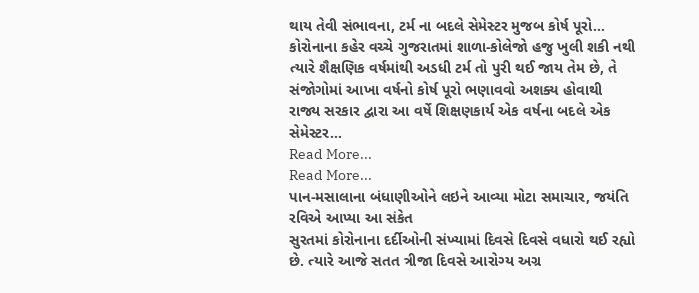થાય તેવી સંભાવના, ટર્મ ના બદલે સેમેસ્ટર મુજબ કોર્ષ પૂરો…
કોરોનાના કહેર વચ્ચે ગુજરાતમાં શાળા-કોલેજો હજુ ખુલી શકી નથી ત્યારે શૈક્ષણિક વર્ષમાંથી અડધી ટર્મ તો પુરી થઈ જાય તેમ છે, તે સંજોગોમાં આખા વર્ષનો કોર્ષ પૂરો ભણાવવો અશક્ય હોવાથી રાજ્ય સરકાર દ્વારા આ વર્ષે શિક્ષણકાર્ય એક વર્ષના બદલે એક સેમેસ્ટર…
Read More...
Read More...
પાન-મસાલાના બંધાણીઓને લઇને આવ્યા મોટા સમાચાર, જયંતિ રવિએ આપ્યા આ સંકેત
સુરતમાં કોરોનાના દર્દીઓની સંખ્યામાં દિવસે દિવસે વધારો થઈ રહ્યો છે. ત્યારે આજે સતત ત્રીજા દિવસે આરોગ્ય અગ્ર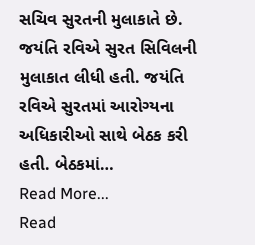સચિવ સુરતની મુલાકાતે છે. જયંતિ રવિએ સુરત સિવિલની મુલાકાત લીધી હતી. જયંતિ રવિએ સુરતમાં આરોગ્યના અધિકારીઓ સાથે બેઠક કરી હતી. બેઠકમાં…
Read More...
Read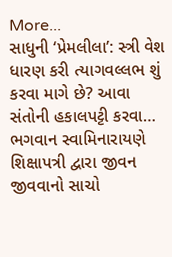More...
સાધુની ‘પ્રેમલીલા’: સ્ત્રી વેશ ધારણ કરી ત્યાગવલ્લભ શું કરવા માગે છે? આવા સંતોની હકાલપટ્ટી કરવા…
ભગવાન સ્વામિનારાયણે શિક્ષાપત્રી દ્વારા જીવન જીવવાનો સાચો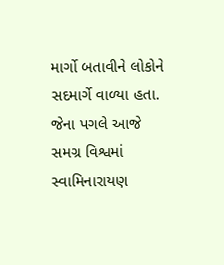માર્ગો બતાવીને લોકોને સદમાર્ગે વાળ્યા હતા. જેના પગલે આજે સમગ્ર વિશ્વમાં સ્વામિનારાયણ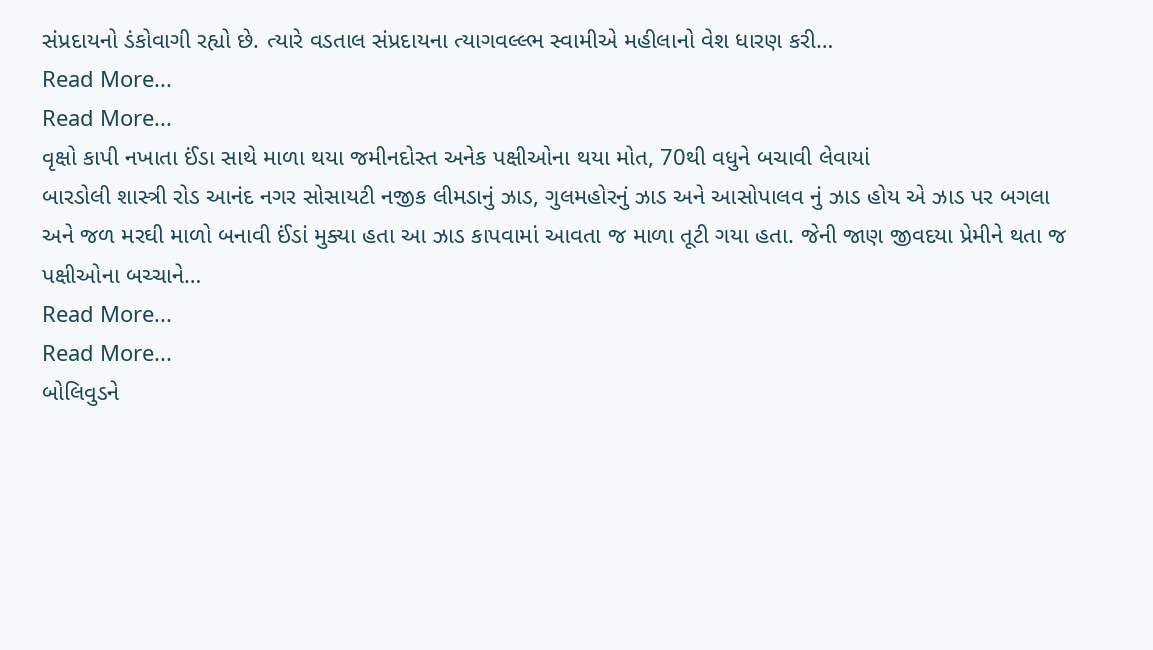સંપ્રદાયનો ડંકોવાગી રહ્યો છે. ત્યારે વડતાલ સંપ્રદાયના ત્યાગવલ્લ્ભ સ્વામીએ મહીલાનો વેશ ધારણ કરી…
Read More...
Read More...
વૃક્ષો કાપી નખાતા ઈંડા સાથે માળા થયા જમીનદોસ્ત અનેક પક્ષીઓના થયા મોત, 70થી વધુને બચાવી લેવાયાં
બારડોલી શાસ્ત્રી રોડ આનંદ નગર સોસાયટી નજીક લીમડાનું ઝાડ, ગુલમહોરનું ઝાડ અને આસોપાલવ નું ઝાડ હોય એ ઝાડ પર બગલા અને જળ મરઘી માળો બનાવી ઈંડાં મુક્યા હતા આ ઝાડ કાપવામાં આવતા જ માળા તૂટી ગયા હતા. જેની જાણ જીવદયા પ્રેમીને થતા જ પક્ષીઓના બચ્ચાને…
Read More...
Read More...
બોલિવુડને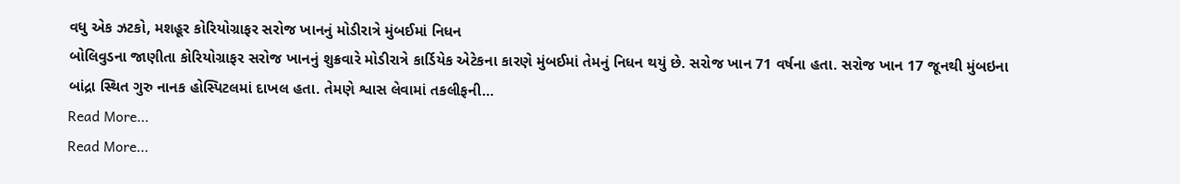વધુ એક ઝટકો, મશહૂર કોરિયોગ્રાફર સરોજ ખાનનું મોડીરાત્રે મુંબઈમાં નિધન
બોલિવુડના જાણીતા કોરિયોગ્રાફર સરોજ ખાનનું શુક્રવારે મોડીરાત્રે કાર્ડિયેક એટેકના કારણે મુંબઈમાં તેમનું નિધન થયું છે. સરોજ ખાન 71 વર્ષના હતા. સરોજ ખાન 17 જૂનથી મુંબઇના બાંદ્રા સ્થિત ગુરુ નાનક હોસ્પિટલમાં દાખલ હતા. તેમણે શ્વાસ લેવામાં તકલીફની…
Read More...
Read More...